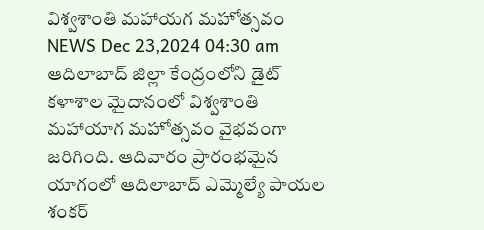విశ్వశాంతి మహాయగ మహోత్సవం
NEWS Dec 23,2024 04:30 am
ఆదిలాబాద్ జిల్లా కేంద్రంలోని డైట్ కళాశాల మైదానంలో విశ్వశాంతి మహాయాగ మహోత్సవం వైభవంగా జరిగింది. ఆదివారం ప్రారంభమైన యాగంలో ఆదిలాబాద్ ఎమ్మెల్యే పాయల శంకర్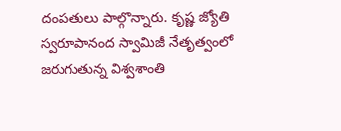దంపతులు పాల్గొన్నారు. కృష్ణ జ్యోతి స్వరూపానంద స్వామిజీ నేతృత్వంలో జరుగుతున్న విశ్వశాంతి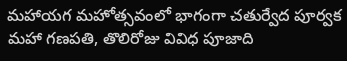మహాయగ మహోత్సవంలో భాగంగా చతుర్వేద పూర్వక మహా గణపతి, తొలిరోజు వివిధ పూజాది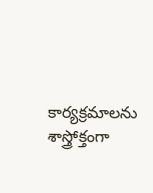కార్యక్రమాలను శాస్త్రోక్తంగా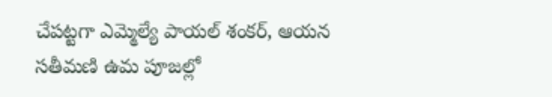చేపట్టగా ఎమ్మెల్యే పాయల్ శంకర్, ఆయన సతీమణి ఉమ పూజల్లో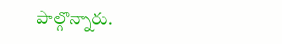పాల్గొన్నారు.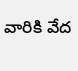వారికి వేద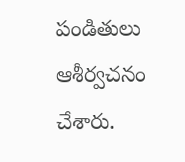పండితులు ఆశీర్వచనం చేశారు.